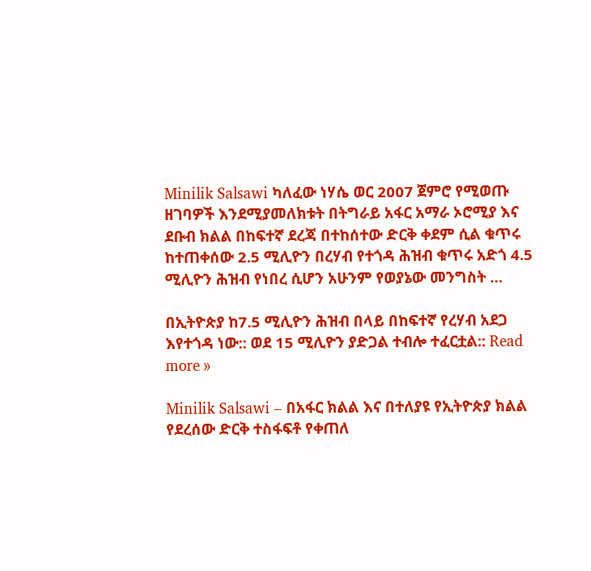Minilik Salsawi ካለፈው ነሃሴ ወር 2007 ጀምሮ የሚወጡ ዘገባዎች እንደሚያመለክቱት በትግራይ አፋር አማራ ኦሮሚያ እና ደቡብ ክልል በከፍተኛ ደረጃ በተከሰተው ድርቅ ቀደም ሲል ቁጥሩ ከተጠቀሰው 2.5 ሚሊዮን በረሃብ የተጎዳ ሕዝብ ቁጥሩ አድጎ 4.5 ሚሊዮን ሕዝብ የነበረ ሲሆን አሁንም የወያኔው መንግስት …

በኢትዮጵያ ከ7.5 ሚሊዮን ሕዝብ በላይ በከፍተኛ የረሃብ አደጋ እየተጎዳ ነው:: ወደ 15 ሚሊዮን ያድጋል ተብሎ ተፈርቷል:: Read more »

Minilik Salsawi – በአፋር ክልል እና በተለያዩ የኢትዮጵያ ክልል የደረሰው ድርቅ ተስፋፍቶ የቀጠለ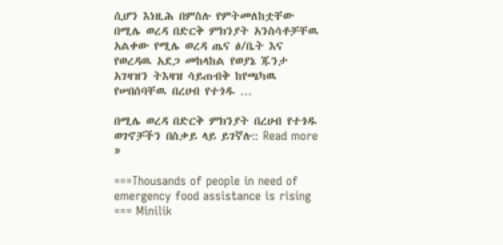ሲሆን እነዚሕ በምስሉ የምትመለከቷቸው በሚሌ ወረዳ በድርቅ ምክንያት አንስሳቶቻቸዉ አልቀው የሚሌ ወረዳ ጤና ፅ/ቤት እና የወረዳዉ አደጋ መከላከል የወያኔ ጁንታ አገዛዝን ትእዛዝ ሳይጠብቅ ከየጫካዉ የሠበሰባቸዉ በረሀብ የተጎዱ …

በሚሌ ወረዳ በድርቅ ምክንያት በረሀብ የተጎዱ ወገኖቻችን በስቃይ ላይ ይገኛሉ:: Read more »

===Thousands of people in need of emergency food assistance is rising === Minilik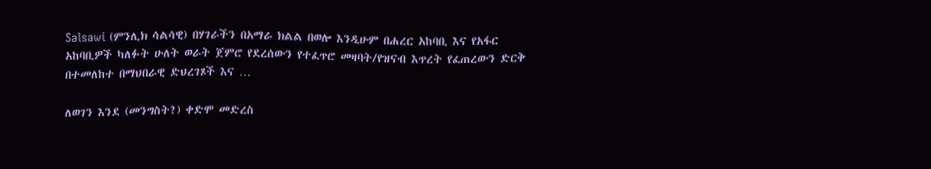Salsawi (ምንሊክ ሳልሳዊ) በሃገራችን በአማራ ክልል በወሎ እንዲሁም በሐረር አከባቢ እና የአፋር አከባቢዎች ካለፉት ሁለት ወራት ጀምሮ የደረሰውን የተፈጥሮ መዛባት/የዝናብ እጥረት የፈጠረውን ድርቅ በተመለከተ በማህበራዊ ድህረገጾች እና …

ለወገን እንደ (መንግስት?) ቀድሞ መድረስ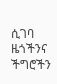ሲገባ ዜጎችንና ችግሮችን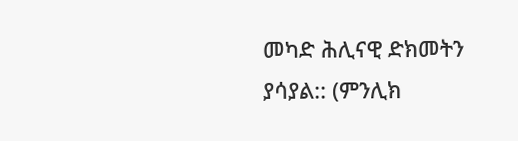መካድ ሕሊናዊ ድክመትን ያሳያል:: (ምንሊክ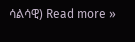ሳልሳዊ) Read more »